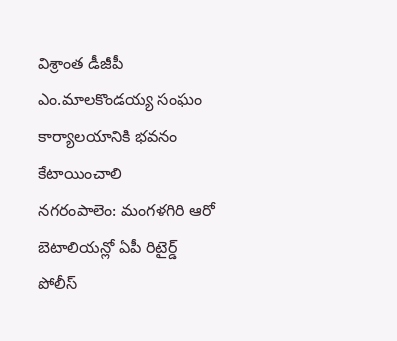విశ్రాంత డీజీపీ ఎం.మాలకొండయ్య సంఘం కార్యాలయానికి భవనం కేటాయించాలి
నగరంపాలెం: మంగళగిరి ఆరో బెటాలియన్లో ఏపీ రిటైర్డ్ పోలీస్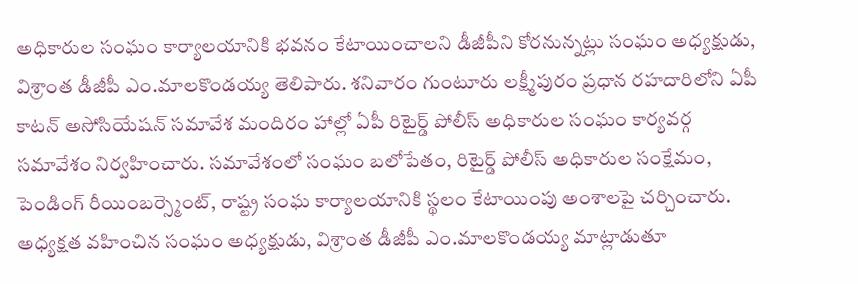అధికారుల సంఘం కార్యాలయానికి భవనం కేటాయించాలని డీజీపీని కోరనున్నట్లు సంఘం అధ్యక్షుడు, విశ్రాంత డీజీపీ ఎం.మాలకొండయ్య తెలిపారు. శనివారం గుంటూరు లక్ష్మీపురం ప్రధాన రహదారిలోని ఏపీ కాటన్ అసోసియేషన్ సమావేశ మందిరం హాల్లో ఏపీ రిటైర్డ్ పోలీస్ అధికారుల సంఘం కార్యవర్గ సమావేశం నిర్వహించారు. సమావేశంలో సంఘం బలోపేతం, రిటైర్డ్ పోలీస్ అధికారుల సంక్షేమం, పెండింగ్ రీయింబర్స్మెంట్, రాష్ట్ర సంఘ కార్యాలయానికి స్థలం కేటాయింపు అంశాలపై చర్చించారు. అధ్యక్షత వహించిన సంఘం అధ్యక్షుడు, విశ్రాంత డీజీపీ ఎం.మాలకొండయ్య మాట్లాడుతూ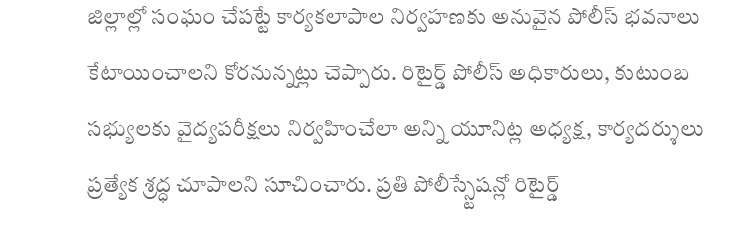జిల్లాల్లో సంఘం చేపట్టే కార్యకలాపాల నిర్వహణకు అనువైన పోలీస్ భవనాలు కేటాయించాలని కోరనున్నట్లు చెప్పారు. రిటైర్డ్ పోలీస్ అధికారులు, కుటుంబ సభ్యులకు వైద్యపరీక్షలు నిర్వహించేలా అన్ని యూనిట్ల అధ్యక్ష, కార్యదర్శులు ప్రత్యేక శ్రద్ధ చూపాలని సూచించారు. ప్రతి పోలీస్స్టేషన్లో రిటైర్డ్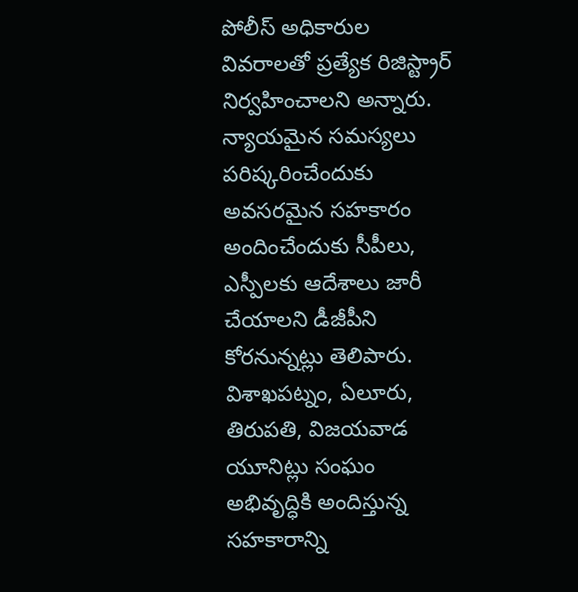పోలీస్ అధికారుల వివరాలతో ప్రత్యేక రిజిస్ట్రార్ నిర్వహించాలని అన్నారు. న్యాయమైన సమస్యలు పరిష్కరించేందుకు అవసరమైన సహకారం అందించేందుకు సీపీలు, ఎస్పీలకు ఆదేశాలు జారీ చేయాలని డీజీపీని కోరనున్నట్లు తెలిపారు. విశాఖపట్నం, ఏలూరు, తిరుపతి, విజయవాడ యూనిట్లు సంఘం అభివృద్ధికి అందిస్తున్న సహకారాన్ని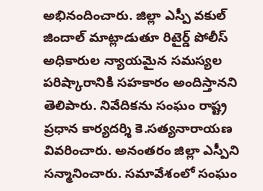అభినందించారు. జిల్లా ఎస్పీ వకుల్ జిందాల్ మాట్లాడుతూ రిటైర్డ్ పోలీస్ అధికారుల న్యాయమైన సమస్యల పరిష్కారానికి సహకారం అందిస్తానని తెలిపారు. నివేదికను సంఘం రాష్ట్ర ప్రధాన కార్యదర్శి కె.సత్యనారాయణ వివరించారు. అనంతరం జిల్లా ఎస్పీని సన్మానించారు. సమావేశంలో సంఘం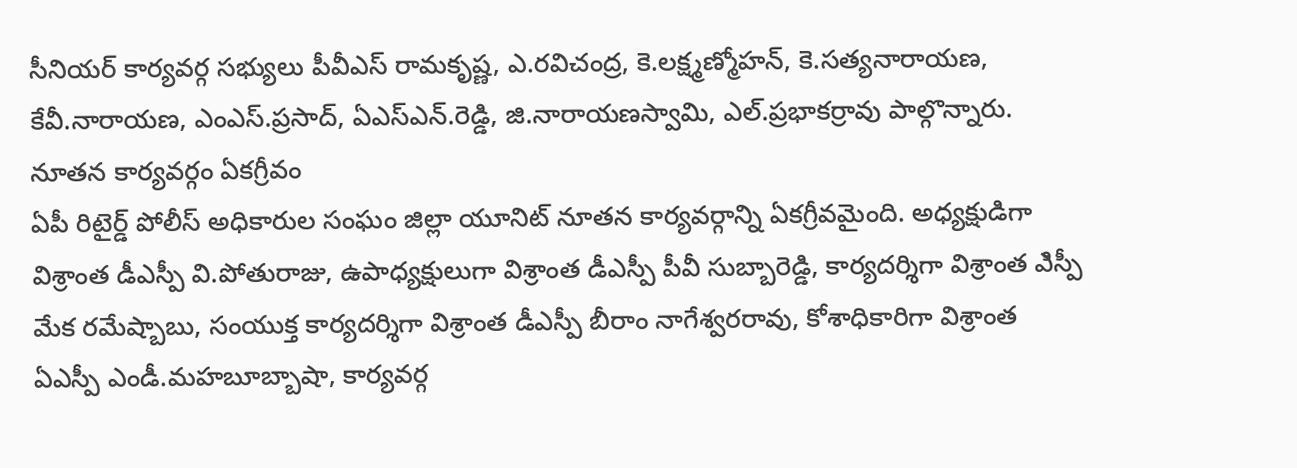సీనియర్ కార్యవర్గ సభ్యులు పీవీఎస్ రామకృష్ణ, ఎ.రవిచంద్ర, కె.లక్ష్మణ్మోహన్, కె.సత్యనారాయణ, కేవీ.నారాయణ, ఎంఎస్.ప్రసాద్, ఏఎస్ఎన్.రెడ్డి, జి.నారాయణస్వామి, ఎల్.ప్రభాకర్రావు పాల్గొన్నారు.
నూతన కార్యవర్గం ఏకగ్రీవం
ఏపీ రిటైర్డ్ పోలీస్ అధికారుల సంఘం జిల్లా యూనిట్ నూతన కార్యవర్గాన్ని ఏకగ్రీవమైంది. అధ్యక్షుడిగా విశ్రాంత డీఎస్పీ వి.పోతురాజు, ఉపాధ్యక్షులుగా విశ్రాంత డీఎస్పీ పీవీ సుబ్బారెడ్డి, కార్యదర్శిగా విశ్రాంత ఎిస్పీ మేక రమేష్బాబు, సంయుక్త కార్యదర్శిగా విశ్రాంత డీఎస్పీ బీరాం నాగేశ్వరరావు, కోశాధికారిగా విశ్రాంత ఏఎస్పీ ఎండీ.మహబూబ్బాషా, కార్యవర్గ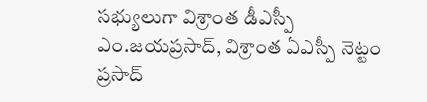సభ్యులుగా విశ్రాంత డీఎస్పీ ఎం.జయప్రసాద్, విశ్రాంత ఏఎస్పీ నెట్టం ప్రసాద్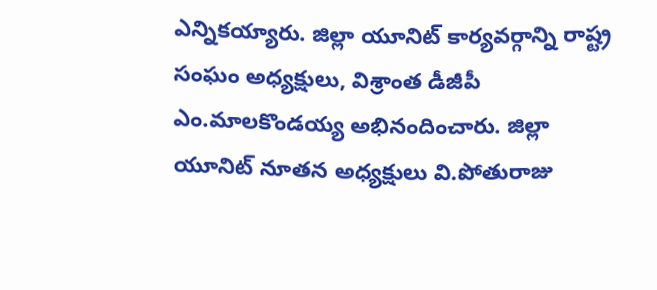ఎన్నికయ్యారు. జిల్లా యూనిట్ కార్యవర్గాన్ని రాష్ట్ర సంఘం అధ్యక్షులు, విశ్రాంత డీజీపీ ఎం.మాలకొండయ్య అభినందించారు. జిల్లా యూనిట్ నూతన అధ్యక్షులు వి.పోతురాజు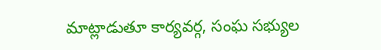మాట్లాడుతూ కార్యవర్గ, సంఘ సభ్యుల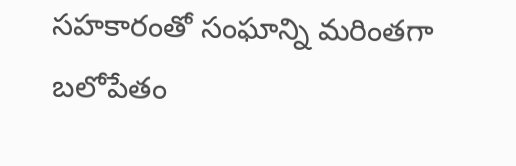సహకారంతో సంఘాన్ని మరింతగా బలోపేతం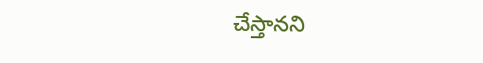చేస్తానని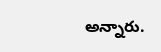అన్నారు.